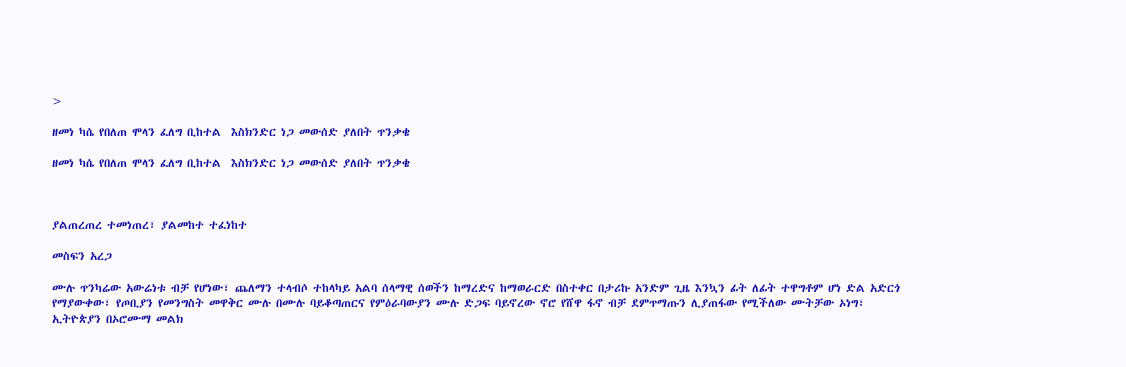>

ዘመነ ካሴ የበለጠ ሞላን ፈለግ ቢከተል  እስክንድር ነጋ መውሰድ ያለበት ጥንቃቄ

ዘመነ ካሴ የበለጠ ሞላን ፈለግ ቢከተል  እስክንድር ነጋ መውሰድ ያለበት ጥንቃቄ



ያልጠረጠረ ተመነጠረ፣ ያልመከተ ተፈነከተ

መስፍን አረጋ

ሙሉ ጥንካሬው አውሬነቱ ብቻ የሆነው፣ ጨለማን ተላብሶ ተከላካይ አልባ ሰላማዊ ሰወችን ከማረድና ከማወራርድ በስተቀር በታሪኩ አንድም ጊዜ እንኳን ፊት ለፊት ተዋግቶም ሆነ ድል አድርጎ የማያውቀው፣ የጦቢያን የመንግስት መዋቅር ሙሉ በሙሉ ባይቆጣጠርና የምዕራባውያን ሙሉ ድጋፍ ባይኖረው ኖሮ የሸዋ ፋኖ ብቻ ደምጥማጡን ሊያጠፋው የሚችለው ሙትቻው ኦነግ፣ ኢትዮጵያን በኦሮሙማ መልክ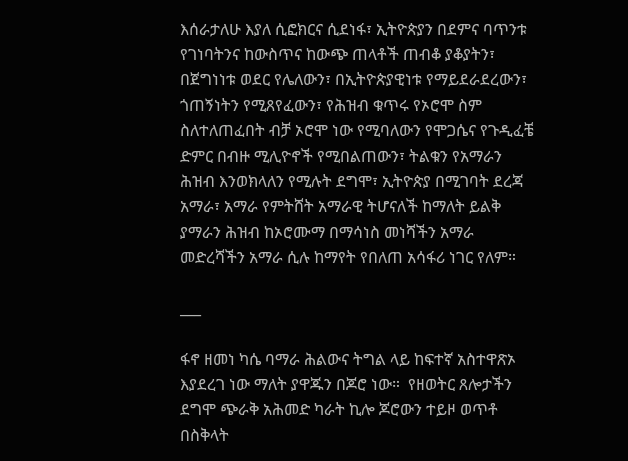እሰራታለሁ እያለ ሲፎክርና ሲደነፋ፣ ኢትዮጵያን በደምና ባጥንቱ የገነባትንና ከውስጥና ከውጭ ጠላቶች ጠብቆ ያቆያትን፣ በጀግነነቱ ወደር የሌለውን፣ በኢትዮጵያዊነቱ የማይደራደረውን፣ ጎጠኝነትን የሚጸየፈውን፣ የሕዝብ ቁጥሩ የኦሮሞ ስም ስለተለጠፈበት ብቻ ኦሮሞ ነው የሚባለውን የሞጋሴና የጉዲፈቼ ድምር በብዙ ሚሊዮኖች የሚበልጠውን፣ ትልቁን የአማራን ሕዝብ እንወክላለን የሚሉት ደግሞ፣ ኢትዮጵያ በሚገባት ደረጃ አማራ፣ አማራ የምትሸት አማራዊ ትሆናለች ከማለት ይልቅ ያማራን ሕዝብ ከኦሮሙማ በማሳነስ መነሻችን አማራ መድረሻችን አማራ ሲሉ ከማየት የበለጠ አሳፋሪ ነገር የለም።

___

ፋኖ ዘመነ ካሴ ባማራ ሕልውና ትግል ላይ ከፍተኛ አስተዋጽኦ እያደረገ ነው ማለት ያዋጁን በጆሮ ነው።  የዘወትር ጸሎታችን ደግሞ ጭራቅ አሕመድ ካራት ኪሎ ጆሮውን ተይዞ ወጥቶ በስቅላት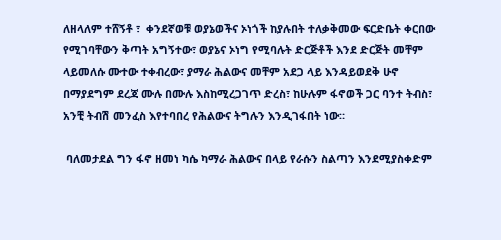ለዘላለም ተሸኝቶ ፣  ቀንደኛወቹ ወያኔወችና ኦነጎች ከያሉበት ተለቃቅመው ፍርድቤት ቀርበው የሚገባቸውን ቅጣት አግኝተው፣ ወያኔና ኦነግ የሚባሉት ድርጅቶች እንደ ድርጅት መቸም ላይመለሱ ሙተው ተቀብረው፣ ያማራ ሕልውና መቸም አደጋ ላይ እንዳይወደቅ ሁኖ በማያደግም ደረጃ ሙሉ በሙሉ እስከሚረጋገጥ ድረስ፣ ከሁሉም ፋኖወች ጋር ባንተ ትብስ፣ አንቺ ትብሽ መንፈስ እየተባበረ የሕልውና ትግሉን እንዲገፋበት ነው።

 ባለመታደል ግን ፋኖ ዘመነ ካሴ ካማራ ሕልውና በላይ የራሱን ስልጣን እንደሚያስቀድም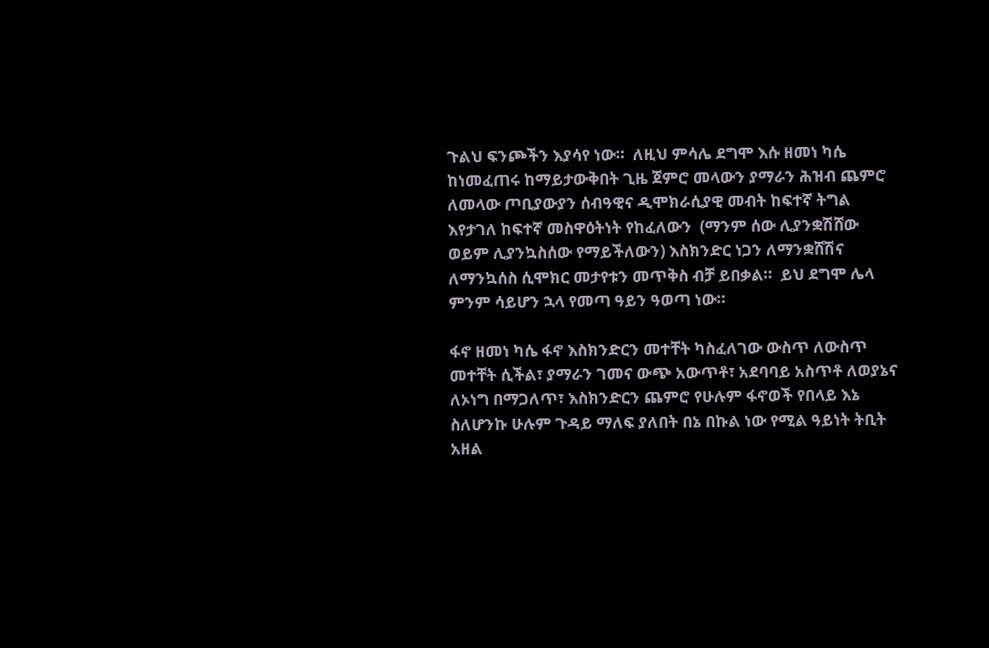ጉልህ ፍንጮችን እያሳየ ነው።  ለዚህ ምሳሌ ደግሞ እሱ ዘመነ ካሴ ከነመፈጠሩ ከማይታውቅበት ጊዜ ጀምሮ መላውን ያማራን ሕዝብ ጨምሮ ለመላው ጦቢያውያን ሰብዓዊና ዲሞክራሲያዊ መብት ከፍተኛ ትግል እየታገለ ከፍተኛ መስዋዕትነት የከፈለውን  (ማንም ሰው ሊያንቋሽሸው ወይም ሊያንኳስሰው የማይችለውን) እስክንድር ነጋን ለማንቋሸሽና ለማንኳሰስ ሲሞክር መታየቱን መጥቅስ ብቻ ይበቃል።  ይህ ደግሞ ሌላ ምንም ሳይሆን ኋላ የመጣ ዓይን ዓወጣ ነው።

ፋኖ ዘመነ ካሴ ፋኖ እስክንድርን መተቸት ካስፈለገው ውስጥ ለውስጥ መተቸት ሲችል፣ ያማራን ገመና ውጭ አውጥቶ፣ አደባባይ አስጥቶ ለወያኔና ለኦነግ በማጋለጥ፣ እስክንድርን ጨምሮ የሁሉም ፋኖወች የበላይ እኔ ስለሆንኩ ሁሉም ጉዳይ ማለፍ ያለበት በኔ በኩል ነው የሚል ዓይነት ትቢት አዘል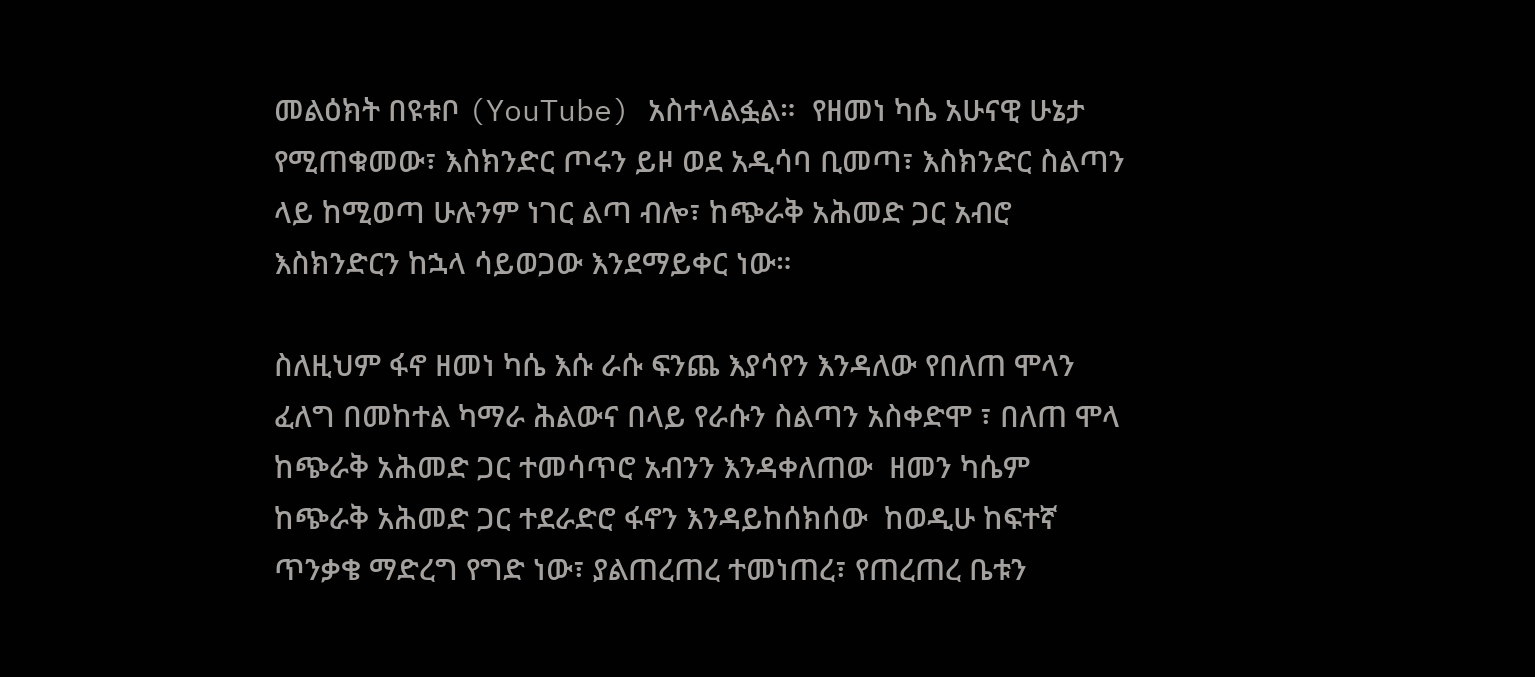መልዕክት በዩቱቦ (YouTube) አስተላልፏል።  የዘመነ ካሴ አሁናዊ ሁኔታ የሚጠቁመው፣ እስክንድር ጦሩን ይዞ ወደ አዲሳባ ቢመጣ፣ እስክንድር ስልጣን ላይ ከሚወጣ ሁሉንም ነገር ልጣ ብሎ፣ ከጭራቅ አሕመድ ጋር አብሮ እስክንድርን ከኋላ ሳይወጋው እንደማይቀር ነው።

ስለዚህም ፋኖ ዘመነ ካሴ እሱ ራሱ ፍንጨ እያሳየን እንዳለው የበለጠ ሞላን ፈለግ በመከተል ካማራ ሕልውና በላይ የራሱን ስልጣን አስቀድሞ ፣ በለጠ ሞላ ከጭራቅ አሕመድ ጋር ተመሳጥሮ አብንን እንዳቀለጠው  ዘመን ካሴም ከጭራቅ አሕመድ ጋር ተደራድሮ ፋኖን እንዳይከሰክሰው  ከወዲሁ ከፍተኛ ጥንቃቄ ማድረግ የግድ ነው፣ ያልጠረጠረ ተመነጠረ፣ የጠረጠረ ቤቱን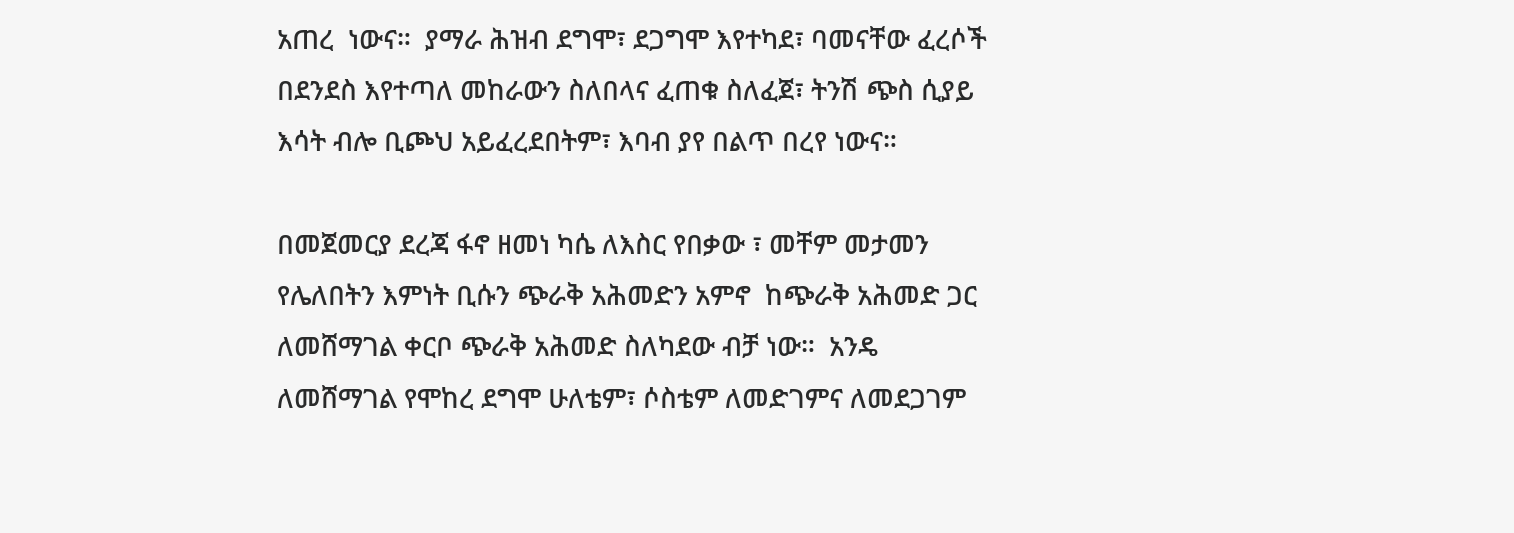አጠረ  ነውና።  ያማራ ሕዝብ ደግሞ፣ ደጋግሞ እየተካደ፣ ባመናቸው ፈረሶች በደንደስ እየተጣለ መከራውን ስለበላና ፈጠቁ ስለፈጀ፣ ትንሽ ጭስ ሲያይ እሳት ብሎ ቢጮህ አይፈረደበትም፣ እባብ ያየ በልጥ በረየ ነውና።

በመጀመርያ ደረጃ ፋኖ ዘመነ ካሴ ለእስር የበቃው ፣ መቸም መታመን የሌለበትን እምነት ቢሱን ጭራቅ አሕመድን አምኖ  ከጭራቅ አሕመድ ጋር ለመሸማገል ቀርቦ ጭራቅ አሕመድ ስለካደው ብቻ ነው።  አንዴ ለመሸማገል የሞከረ ደግሞ ሁለቴም፣ ሶስቴም ለመድገምና ለመደጋገም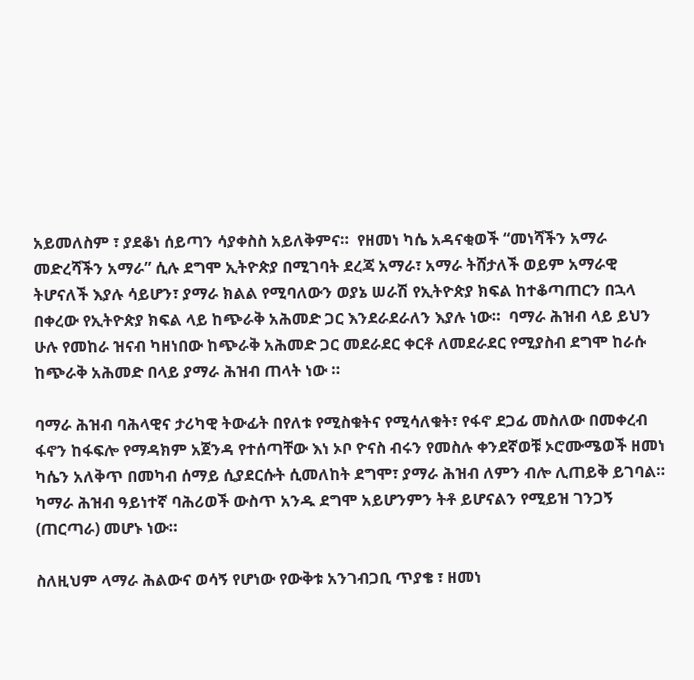አይመለስም ፣ ያደቆነ ሰይጣን ሳያቀስስ አይለቅምና።  የዘመነ ካሴ አዳናቂወች “መነሻችን አማራ መድረሻችን አማራ” ሲሉ ደግሞ ኢትዮጵያ በሚገባት ደረጃ አማራ፣ አማራ ትሸታለች ወይም አማራዊ ትሆናለች እያሉ ሳይሆን፣ ያማራ ክልል የሚባለውን ወያኔ ሠራሽ የኢትዮጵያ ክፍል ከተቆጣጠርን በኋላ በቀረው የኢትዮጵያ ክፍል ላይ ከጭራቅ አሕመድ ጋር እንደራደራለን እያሉ ነው።  ባማራ ሕዝብ ላይ ይህን ሁሉ የመከራ ዝናብ ካዘነበው ከጭራቅ አሕመድ ጋር መደራደር ቀርቶ ለመደራደር የሚያስብ ደግሞ ከራሱ ከጭራቅ አሕመድ በላይ ያማራ ሕዝብ ጠላት ነው ።

ባማራ ሕዝብ ባሕላዊና ታሪካዊ ትውፊት በየለቱ የሚስቁትና የሚሳለቁት፣ የፋኖ ደጋፊ መስለው በመቀረብ ፋኖን ከፋፍሎ የማዳክም አጀንዳ የተሰጣቸው እነ ኦቦ ዮናስ ብሩን የመስሉ ቀንደኛወቹ ኦሮሙሜወች ዘመነ ካሴን አለቅጥ በመካብ ሰማይ ሲያደርሱት ሲመለከት ደግሞ፣ ያማራ ሕዝብ ለምን ብሎ ሊጠይቅ ይገባል።  ካማራ ሕዝብ ዓይነተኛ ባሕሪወች ውስጥ አንዱ ደግሞ አይሆንምን ትቶ ይሆናልን የሚይዝ ገንጋኝ  (ጠርጣራ) መሆኑ ነው።

ስለዚህም ላማራ ሕልውና ወሳኝ የሆነው የውቅቱ አንገብጋቢ ጥያቄ ፣ ዘመነ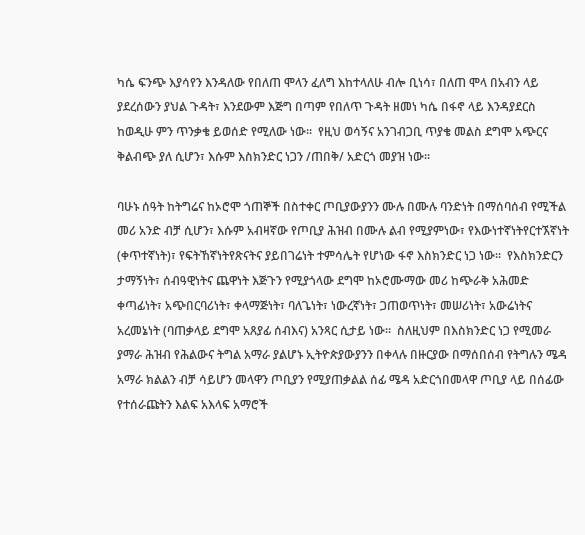ካሴ ፍንጭ እያሳየን እንዳለው የበለጠ ሞላን ፈለግ እከተላለሁ ብሎ ቢነሳ፣ በለጠ ሞላ በአብን ላይ ያደረሰውን ያህል ጉዳት፣ እንደውም እጅግ በጣም የበለጥ ጉዳት ዘመነ ካሴ በፋኖ ላይ እንዳያደርስ ከወዲሁ ምን ጥንቃቄ ይወሰድ የሚለው ነው።  የዚህ ወሳኝና አንገብጋቢ ጥያቄ መልስ ደግሞ አጭርና ቅልብጭ ያለ ሲሆን፣ እሱም እስክንድር ነጋን /ጠበቅ/ አድርጎ መያዝ ነው።

ባሁኑ ሰዓት ከትግሬና ከኦሮሞ ጎጠኞች በስተቀር ጦቢያውያንን ሙሉ በሙሉ ባንድነት በማሰባሰብ የሚችል መሪ አንድ ብቻ ሲሆን፣ እሱም አብዛኛው የጦቢያ ሕዝብ በሙሉ ልብ የሚያምነው፣ የእውነተኛነትየርተኧኛነት (ቀጥተኛነት)፣ የፍትኸኛነትየጽናትና ያይበገሬነት ተምሳሌት የሆነው ፋኖ እስክንድር ነጋ ነው።  የእስክንድርን ታማኝነት፣ ሰብዓዊነትና ጨዋነት እጅጉን የሚያጎላው ደግሞ ከኦሮሙማው መሪ ከጭራቅ አሕመድ ቀጣፊነት፣ አጭበርባሪነት፣ ቀላማጅነት፣ ባለጌነት፣ ነውረኛነት፣ ጋጠወጥነት፣ መሠሪነት፣ አውሬነትና አረመኔነት (ባጠቃላይ ደግሞ አጸያፊ ሰብእና) አንጻር ሲታይ ነው።  ስለዚህም በእስክንድር ነጋ የሚመራ ያማራ ሕዝብ የሕልውና ትግል አማራ ያልሆኑ ኢትዮጵያውያንን በቀላሉ በዙርያው በማሰበሰብ የትግሉን ሜዳ አማራ ክልልን ብቻ ሳይሆን መላዋን ጦቢያን የሚያጠቃልል ሰፊ ሜዳ አድርጎበመላዋ ጦቢያ ላይ በሰፊው የተሰራጩትን እልፍ አእላፍ አማሮች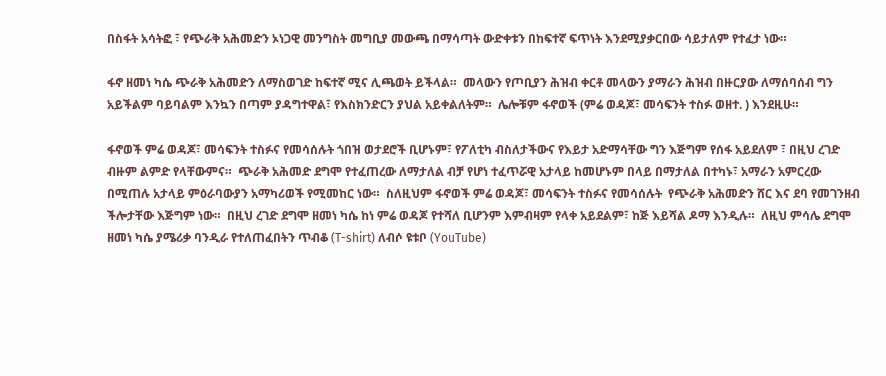በስፋት አሳትፎ ፣ የጭራቅ አሕመድን ኦነጋዊ መንግስት መግቢያ መውጫ በማሳጣት ውድቀቱን በከፍተኛ ፍጥነት እንደሚያቃርበው ሳይታለም የተፈታ ነው።

ፋኖ ዘመነ ካሴ ጭራቅ አሕመድን ለማስወገድ ከፍተኛ ሚና ሊጫወት ይችላል።  መላውን የጦቢያን ሕዝብ ቀርቶ መላውን ያማራን ሕዝብ በዙርያው ለማሰባሰብ ግን አይችልም ባይባልም እንኳን በጣም ያዳግተዋል፣ የእስክንድርን ያህል አይቀልለትም።  ሌሎቹም ፋኖወች (ምሬ ወዳጆ፣ መሳፍንት ተስፉ ወዘተ. ) እንደዚሁ።

ፋኖወች ምሬ ወዳጆ፣ መሳፍንት ተስፉና የመሳሰሉት ጎበዝ ወታደሮች ቢሆኑም፣ የፖለቲካ ብስለታችውና የእይታ አድማሳቸው ግን እጅግም የሰፋ አይደለም ፣ በዚህ ረገድ ብዙም ልምድ የላቸውምና።  ጭራቅ አሕመድ ደግሞ የተፈጠረው ለማታለል ብቻ የሆነ ተፈጥሯዊ አታላይ ከመሆኑም በላይ በማታለል በተካኑ፣ አማራን አምርረው በሚጠሉ አታላይ ምዕራባውያን አማካሪወች የሚመከር ነው።  ስለዚህም ፋኖወች ምሬ ወዳጆ፣ መሳፍንት ተስፉና የመሳሰሉት  የጭራቅ አሕመድን ሸር እና ደባ የመገንዘብ ችሎታቸው እጅግም ነው።  በዚህ ረገድ ደግሞ ዘመነ ካሴ ከነ ምሬ ወዳጆ የተሻለ ቢሆንም እምብዛም የላቀ አይደልም፣ ከጅ እይሻል ዶማ እንዲሉ።  ለዚህ ምሳሌ ደግሞ ዘመነ ካሴ ያሜሪቃ ባንዲራ የተለጠፈበትን ጥብቆ (T-shirt) ለብሶ ዩቱቦ (YouTube)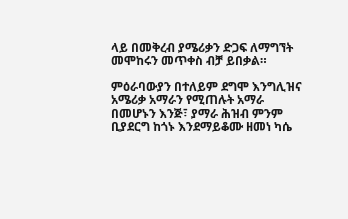ላይ በመቅረብ ያሜሪቃን ድጋፍ ለማግኘት መሞከሩን መጥቀስ ብቻ ይበቃል።

ምዕራባውያን በተለይም ደግሞ እንግሊዝና አሜሪቃ አማራን የሚጠሉት አማራ በመሆኑን እንጅ፣ ያማራ ሕዝብ ምንም ቢያደርግ ከጎኑ እንደማይቆሙ ዘመነ ካሴ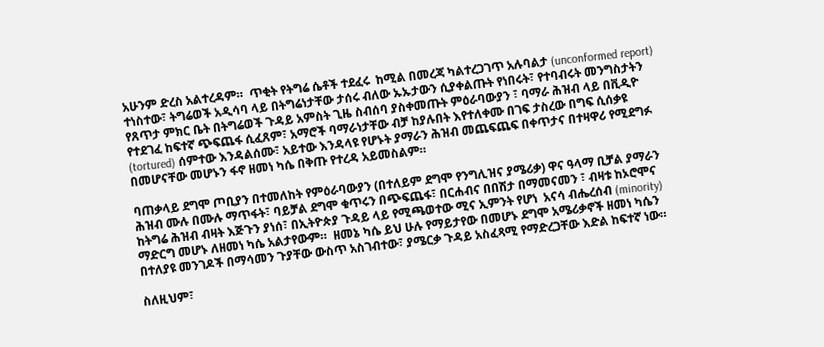አሁንም ድረስ አልተረዳም።  ጥቂት የትግሬ ሴቶች ተደፈሩ  ከሚል በመረጃ ካልተረጋገጥ አሉባልታ (unconformed report) ተነስተው፣ ትግሬወች አዲሳባ ላይ በትግሬነታቸው ታሰሩ ብለው ኡኡታውን ሲያቀልጡት የነበሩት፣ የተባብሩት መንግስታትን የጸጥታ ምክር ቤት በትግሬወች ጉዳይ አምስት ጊዜ ስብሰባ ያስቀመጡት ምዕራባውያን ፣ ባማራ ሕዝብ ላይ በቪዲዮ የተደገፈ ከፍተኛ ጭፍጨፋ ሲፈጸም፣ አማሮች ባማራነታቸው ብቻ ከያሉበት እየተለቀሙ በገፍ ታስረው በግፍ ሲሰቃዩ (tortured) ሰምተው እንዳልሰሙ፣ አይተው እንዳላዩ የሆኑት ያማራን ሕዝብ መጨፍጨፍ በቀጥታና በተዛዋሪ የሚደግፉ በመሆናቸው መሆኑን ፋኖ ዘመነ ካሴ በቅጡ የተረዳ አይመስልም።

ባጠቃላይ ደግሞ ጦቢያን በተመለከት የምዕራባውያን (በተለይም ደግሞ የንግሊዝና ያሜሪቃ) ዋና ዓላማ ቢቻል ያማራን ሕዝብ ሙሉ በሙሉ ማጥፋት፣ ባይቻል ደግሞ ቁጥሩን በጭፍጨፋ፣ በርሐብና በበሽታ በማመናመን ፣ ብዛቱ ከኦሮሞና ከትግሬ ሕዝብ ብዛት እጅጉን ያነሰ፣ በኢትዮጵያ ጉዳይ ላይ የሚጫወተው ሚና ኢምንት የሆነ  አናሳ ብሔረሰብ (minority) ማድርግ መሆኑ ለዘመነ ካሴ አልታየውም።  ዘመኔ ካሴ ይህ ሁሉ የማይታየው በመሆኑ ደግሞ አሜሪቃኖች ዘመነ ካሴን በተለያዩ መንገዶች በማሳመን ጉያቸው ውስጥ አስገብተው፣ ያሜርቃ ጉዳይ አስፈጻሚ የማድረጋቸው እድል ከፍተኛ ነው።

ስለዚህም፣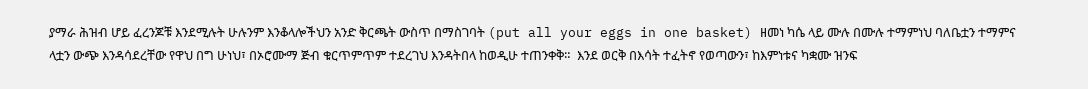ያማራ ሕዝብ ሆይ ፈረንጆቹ እንደሚሉት ሁሉንም እንቆላሎችህን አንድ ቅርጫት ውስጥ በማስገባት (put all your eggs in one basket) ዘመነ ካሴ ላይ ሙሉ በሙሉ ተማምነህ ባለቤቷን ተማምና ላቷን ውጭ እንዳሳደረቸው የዋህ በግ ሁነህ፣ በኦሮሙማ ጅብ ቁርጥምጥም ተደረገህ እንዳትበላ ከወዲሁ ተጠንቀቅ።  እንደ ወርቅ በእሳት ተፈትኖ የወጣውን፣ ከእምነቱና ካቋሙ ዝንፍ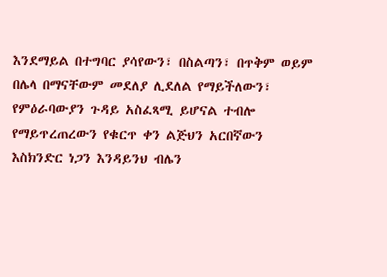እንደማይል በተግባር ያሳየውን፣ በስልጣን፣ በጥቅም ወይም በሌላ በማናቸውም መደለያ ሊደለል የማይችለውን፣ የምዕራባውያን ጉዳይ አስፈጻሚ ይሆናል ተብሎ የማይጥረጠረውን የቁርጥ ቀን ልጅህን አርበኛውን እስክንድር ነጋን እንዳይንህ ብሌን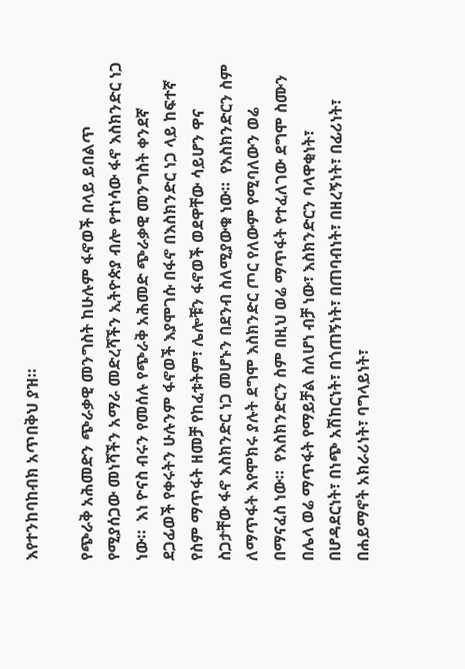እየተንከባከብክ አጥበቅህ ያዝ።

የጭራቅ አሕመድን ጭራቃዊ መንግስት ከሁሉም ፋኖወች በላይ ይበልጥ የሚያሰጋው መነሻችን አማራ መድረሻችን ኢትዮጵያ ብሎ የተነሳው ፋኖ እስክንድር ነጋ ነው።  እነ ዮናስ ብሩን የመሰሉ የጭራቅ አሕመድ ጭራቃዊ መንግስት ቀንደኛ ደጋፊወች የቀሩትን ሁሉንም ፋኖወች እያሞገሱ በፋኖ በእስክንድር ነጋ ላይ ከፍተኛ የስም ማጥፋት ዘመቻ የከፈቱትም፣ ሌሎቹን ፋኖወች ወደዋቸው ሳይሆን ዋና ስጋታቸው ፋኖ እስክንድር ነጋ መሆኑን በደንብ ስለሚያውቁ ነው።  የእስክንድርን ስም ለማጥፋት እየሞክሩ ያሉት ደግሞ እስክንድር ጦር የለውም የሚባለውን ወሬ በማናፈስ ነው።  የእስክንድርን ስም በዚህ ወሬ ማጥፋት የተፈለገው ደግሞ ስሙን በሌላ ወሬ ማጥፋት የማይቻል ስለሆነ ብቻ ነው፣ እስክንድርን ባላዋቂነት፣ በሆዳደርነት፣ በነጭ አሽከርነት፣ በጎጠኝነት፣ በጠባብነት፣ በዘረኝነት፣ በፊሪነት፣ በሐይማኖት አክራሪነት፣ ባግላይነት፣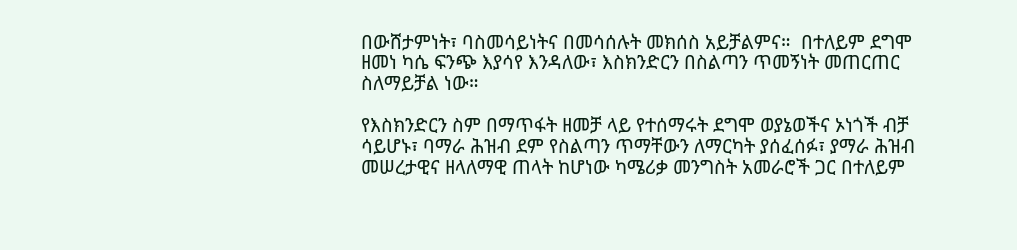በውሸታምነት፣ ባስመሳይነትና በመሳሰሉት መክሰስ አይቻልምና።  በተለይም ደግሞ ዘመነ ካሴ ፍንጭ እያሳየ እንዳለው፣ እስክንድርን በስልጣን ጥመኝነት መጠርጠር ስለማይቻል ነው።

የእስክንድርን ስም በማጥፋት ዘመቻ ላይ የተሰማሩት ደግሞ ወያኔወችና ኦነጎች ብቻ ሳይሆኑ፣ ባማራ ሕዝብ ደም የስልጣን ጥማቸውን ለማርካት ያሰፈሰፉ፣ ያማራ ሕዝብ መሠረታዊና ዘላለማዊ ጠላት ከሆነው ካሜሪቃ መንግስት አመራሮች ጋር በተለይም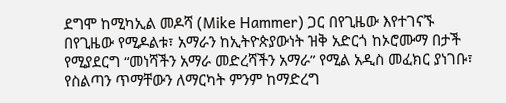ደግሞ ከሚካኢል መዶሻ (Mike Hammer) ጋር በየጊዜው እየተገናኙ በየጊዜው የሚዶልቱ፣ አማራን ከኢትዮጵያውነት ዝቅ አድርጎ ከኦሮሙማ በታች የሚያደርግ “መነሻችን አማራ መድረሻችን አማራ” የሚል አዲስ መፈክር ያነገቡ፣ የስልጣን ጥማቸውን ለማርካት ምንም ከማድረግ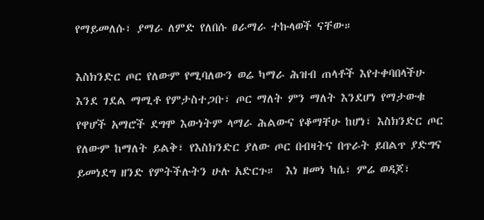የማይመለሱ፣ ያማራ ለምድ የለበሱ ፀራማራ ተኩላወች ናቸው።

እስክንድር ጦር የለውም የሚባለውን ወሬ ካማራ ሕዝብ ጠላቶች እየተቀባበላችሁ እንደ ገደል ማሚቶ የምታስተጋቡ፣ ጦር ማለት ምን ማለት እንደሆነ የማታውቁ የዋሆች አማሮች ደግሞ እውነትም ላማራ ሕልውና የቆማቸሁ ከሆነ፣ እስክንድር ጦር የለውም ከማለት ይልቅ፣ የእስክንድር ያለው ጦር በብዛትና በጥራት ይበልጥ ያድግና ይመነደግ ዘንድ የምትችሉትን ሁሉ አድርጉ።  እነ ዘመነ ካሴ፣ ምሬ ወዳጆ፣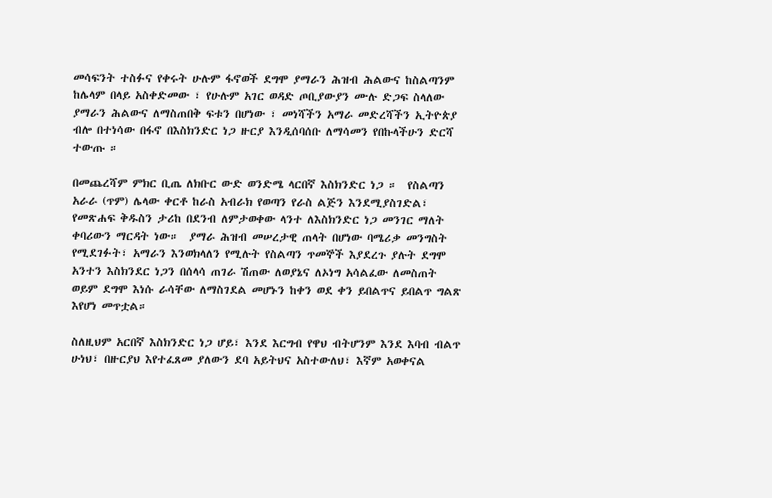መሳፍንት ተስፉና የቀሩት ሁሉም ፋኖወች ደግሞ ያማራን ሕዝብ ሕልውና ከስልጣንም ከሌላም በላይ አስቀድመው ፣ የሁሉም አገር ወዳድ ጦቢያውያን ሙሉ ድጋፍ ስላለው ያማራን ሕልውና ለማስጠበቅ ፍቱን በሆነው ፣ መነሻችን አማራ መድረሻችን ኢትዮጵያ ብሎ በተነሳው በፋኖ በእስክንድር ነጋ ዙርያ እንዲሰባሰቡ ለማሳመን የበኩላችሁን ድርሻ ተውጡ ።

በመጨረሻም ምክር ቢጤ ለክቡር ውድ ወንድሜ ላርበኛ እስክንድር ነጋ ።  የስልጣን አራራ (ጥም) ሌላው ቀርቶ ከራስ አብራክ የወጣን የራስ ልጅን እንደሚያስገድል፣ የመጽሐፍ ቅዱስን ታሪከ በደንብ ለምታወቀው ላንተ ለእስክንድር ነጋ መንገር ማለት ቀባሪውን ማርዳት ነው።  ያማራ ሕዝብ መሠረታዊ ጠላት በሆነው ባሜሪቃ መንግስት የሚደገፉት፣ አማራን እንወክላለን የሚሉት የስልጣን ጥመኞች እያደረጉ ያሉት ደግሞ አንተን እስክንደር ነጋን በሰላሳ ጠገራ ሽጠው ለወያኔና ለኦነግ አሳልፈው ለመስጠት ወይም ደግሞ እነሱ ራሳቸው ለማስገደል መሆኑን ከቀን ወደ ቀን ይበልጥና ይበልጥ ግልጽ እየሆነ መጥቷል።

ስለዚህም አርበኛ እስክንድር ነጋ ሆይ፣ እንደ እርግብ የዋህ ብትሆንም እንደ እባብ ብልጥ ሁነህ፣ በዙርያህ እየተፈጸመ ያለውን ደባ አይትህና አስተውለህ፣ እኛም አወቀናል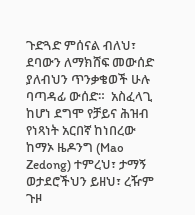ጉድጓድ ምሰናል ብለህ፣ ደባውን ለማክሸፍ መውሰድ ያለብህን ጥንቃቄወች ሁሉ ባጣዳፊ ውሰድ።  አስፈላጊ ከሆነ ደግሞ የቻይና ሕዝብ የነጻነት አርበኛ ከነበረው ከማኦ ዜዶንግ (Mao Zedong) ተምረህ፣ ታማኝ ወታደሮችህን ይዘህ፣ ረዥም ጉዞ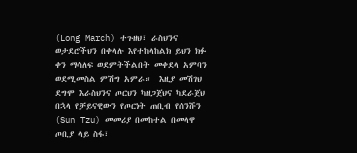(Long March) ተጉዘህ፣ ራስህንና ወታደሮችህን በቀላሉ እየተከላከልክ ይህን ክፉ ቀን ማሳለፍ ወደምትችልበት መቀደላ አምባን ወደሚመስል ምሽግ አምራ።  እዚያ መሽገህ ደግሞ እራስህንና ጦርህን ካዘጋጀህና ካደራጀህ በኋላ የቻይናዊውን የጦርነት ጠቢብ የሰንሹን (Sun Tzu) መመሪያ በመከተል በመላዋ ጦቢያ ላይ ስፋ፣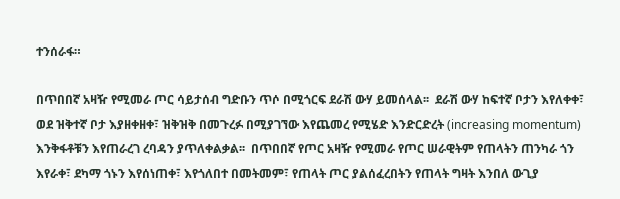ተንሰራፋ።

በጥበበኛ አዛዥ የሚመራ ጦር ሳይታሰብ ግድቡን ጥሶ በሚጎርፍ ደራሽ ውሃ ይመሰላል፡፡  ደራሽ ውሃ ከፍተኛ ቦታን እየለቀቀ፣ ወደ ዝቅተኛ ቦታ እያዘቀዘቀ፣ ዝቅዝቅ በመጉረፉ በሚያገኘው እየጨመረ የሚሄድ እንድርድረት (increasing momentum) እንቅፋቶቹን እየጠራረገ ረባዳን ያጥለቀልቃል፡፡  በጥበበኛ የጦር አዛዥ የሚመራ የጦር ሠራዊትም የጠላትን ጠንካራ ጎን እየራቀ፣ ደካማ ጎኑን እየሰነጠቀ፣ እየጎለበተ በመትመም፣ የጠላት ጦር ያልሰፈረበትን የጠላት ግዛት እንበለ ውጊያ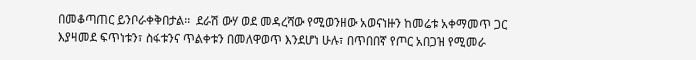በመቆጣጠር ይንቦራቀቅበታል፡፡  ደራሽ ውሃ ወደ መዳረሻው የሚወንዘው አወናነዙን ከመሬቱ አቀማመጥ ጋር እያዛመደ ፍጥነቱን፣ ስፋቱንና ጥልቀቱን በመለዋወጥ እንደሆነ ሁሉ፣ በጥበበኛ የጦር አበጋዝ የሚመራ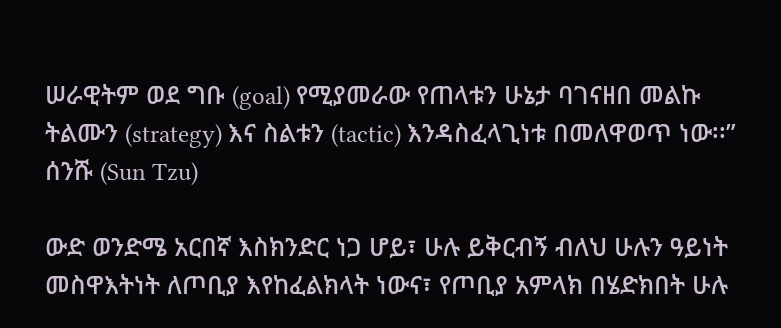ሠራዊትም ወደ ግቡ (goal) የሚያመራው የጠላቱን ሁኔታ ባገናዘበ መልኩ ትልሙን (strategy) እና ስልቱን (tactic) እንዳስፈላጊነቱ በመለዋወጥ ነው፡፡”  ሰንሹ (Sun Tzu)

ውድ ወንድሜ አርበኛ እስክንድር ነጋ ሆይ፣ ሁሉ ይቅርብኝ ብለህ ሁሉን ዓይነት መስዋእትነት ለጦቢያ እየከፈልክላት ነውና፣ የጦቢያ አምላክ በሄድክበት ሁሉ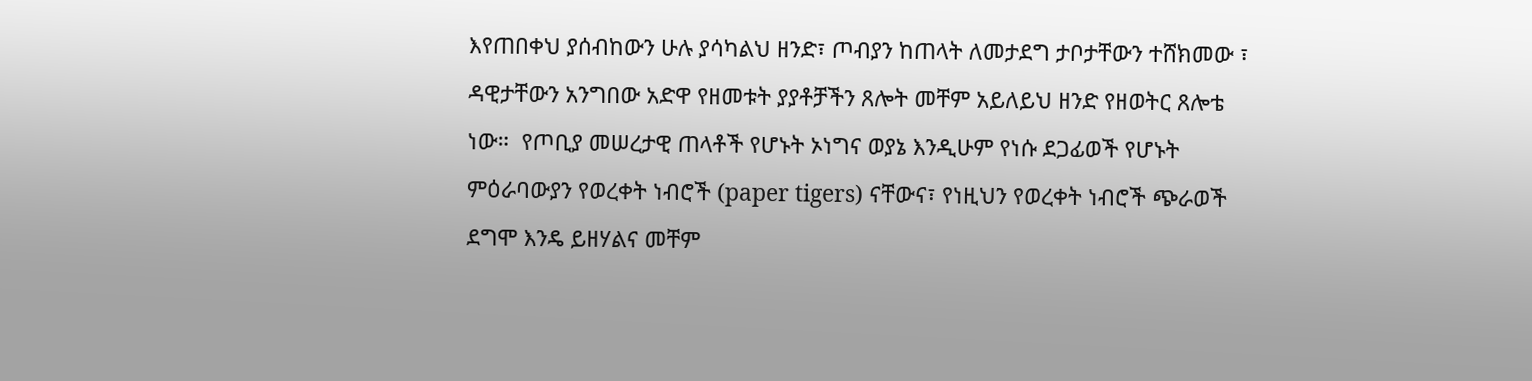እየጠበቀህ ያሰብከውን ሁሉ ያሳካልህ ዘንድ፣ ጦብያን ከጠላት ለመታደግ ታቦታቸውን ተሸክመው ፣ ዳዊታቸውን አንግበው አድዋ የዘመቱት ያያቶቻችን ጸሎት መቸም አይለይህ ዘንድ የዘወትር ጸሎቴ ነው።  የጦቢያ መሠረታዊ ጠላቶች የሆኑት ኦነግና ወያኔ እንዲሁም የነሱ ደጋፊወች የሆኑት ምዕራባውያን የወረቀት ነብሮች (paper tigers) ናቸውና፣ የነዚህን የወረቀት ነብሮች ጭራወች ደግሞ እንዴ ይዘሃልና መቸም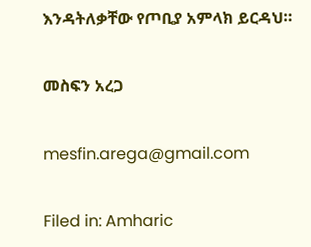እንዳትለቃቸው የጦቢያ አምላክ ይርዳህ።

መስፍን አረጋ

mesfin.arega@gmail.com

Filed in: Amharic